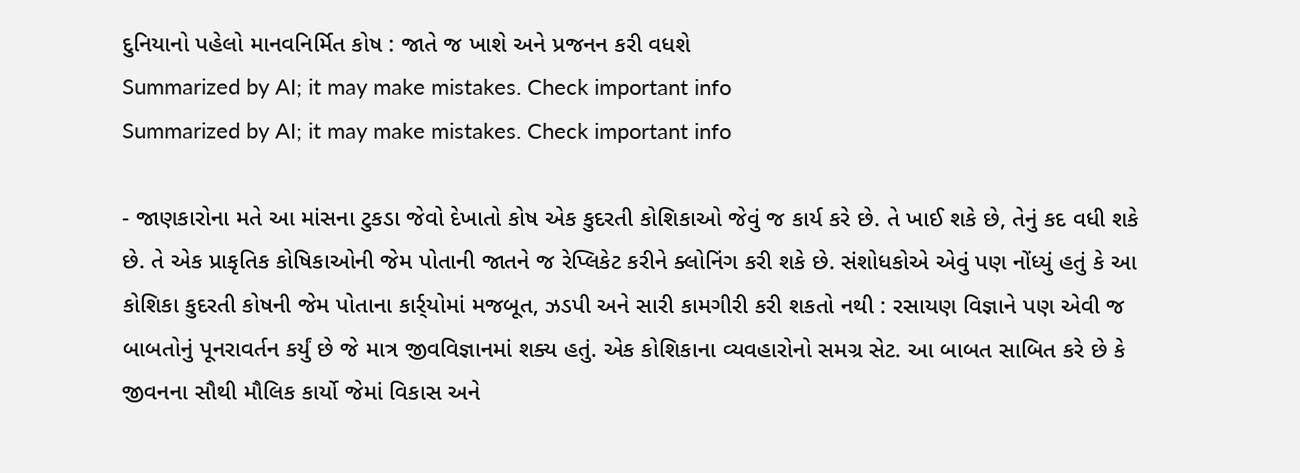દુનિયાનો પહેલો માનવનિર્મિત કોષ : જાતે જ ખાશે અને પ્રજનન કરી વધશે
Summarized by AI; it may make mistakes. Check important info
Summarized by AI; it may make mistakes. Check important info

- જાણકારોના મતે આ માંસના ટુકડા જેવો દેખાતો કોષ એક કુદરતી કોશિકાઓ જેવું જ કાર્ય કરે છે. તે ખાઈ શકે છે, તેનું કદ વધી શકે છે. તે એક પ્રાકૃતિક કોષિકાઓની જેમ પોતાની જાતને જ રેપ્લિકેટ કરીને ક્લોનિંગ કરી શકે છે. સંશોધકોએ એવું પણ નોંધ્યું હતું કે આ કોશિકા કુદરતી કોષની જેમ પોતાના કાર્ર્યોમાં મજબૂત, ઝડપી અને સારી કામગીરી કરી શકતો નથી : રસાયણ વિજ્ઞાને પણ એવી જ બાબતોનું પૂનરાવર્તન કર્યું છે જે માત્ર જીવવિજ્ઞાનમાં શક્ય હતું. એક કોશિકાના વ્યવહારોનો સમગ્ર સેટ. આ બાબત સાબિત કરે છે કે જીવનના સૌથી મૌલિક કાર્યો જેમાં વિકાસ અને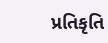પ્રતિકૃતિ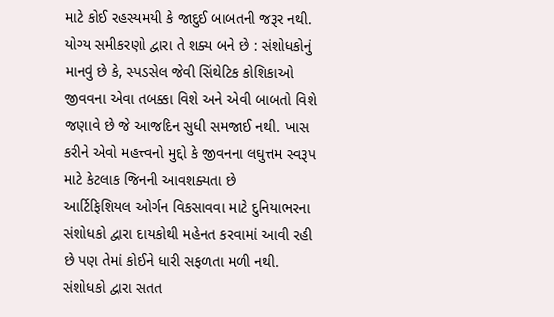માટે કોઈ રહસ્યમયી કે જાદુઈ બાબતની જરૂર નથી. યોગ્ય સમીકરણો દ્વારા તે શક્ય બને છે : સંશોધકોનું માનવું છે કે, સ્પડસેલ જેવી સિંથેટિક કોશિકાઓ જીવવના એવા તબક્કા વિશે અને એવી બાબતો વિશે જણાવે છે જે આજદિન સુધી સમજાઈ નથી. ખાસ કરીને એવો મહત્ત્વનો મુદ્દો કે જીવનના લઘુત્તમ સ્વરૂપ માટે કેટલાક જિનની આવશક્યતા છે
આર્ટિફિશિયલ ઓર્ગન વિકસાવવા માટે દુનિયાભરના સંશોધકો દ્વારા દાયકોથી મહેનત કરવામાં આવી રહી છે પણ તેમાં કોઈને ધારી સફળતા મળી નથી. સંશોધકો દ્વારા સતત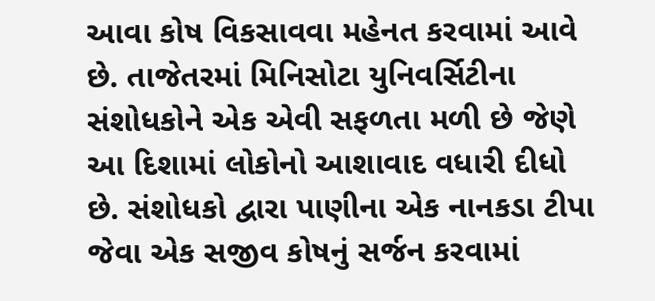આવા કોષ વિકસાવવા મહેનત કરવામાં આવે છે. તાજેતરમાં મિનિસોટા યુનિવર્સિટીના સંશોધકોને એક એવી સફળતા મળી છે જેણે આ દિશામાં લોકોનો આશાવાદ વધારી દીધો છે. સંશોધકો દ્વારા પાણીના એક નાનકડા ટીપા જેવા એક સજીવ કોષનું સર્જન કરવામાં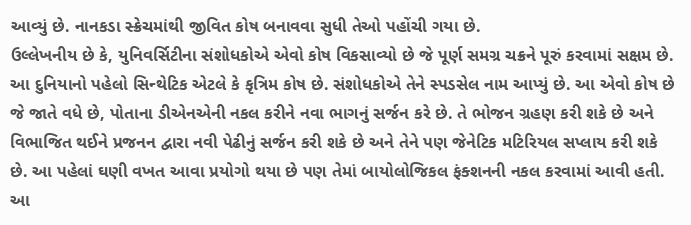આવ્યું છે. નાનકડા સ્ક્રેચમાંથી જીવિત કોષ બનાવવા સુધી તેઓ પહોંચી ગયા છે.
ઉલ્લેખનીય છે કે, યુનિવર્સિટીના સંશોધકોએ એવો કોષ વિકસાવ્યો છે જે પૂર્ણ સમગ્ર ચક્રને પૂરું કરવામાં સક્ષમ છે. આ દુનિયાનો પહેલો સિન્થેટિક એટલે કે કૃત્રિમ કોષ છે. સંશોધકોએ તેને સ્પડસેલ નામ આપ્યું છે. આ એવો કોષ છે જે જાતે વધે છે, પોતાના ડીએનએની નકલ કરીને નવા ભાગનું સર્જન કરે છે. તે ભોજન ગ્રહણ કરી શકે છે અને વિભાજિત થઈને પ્રજનન દ્વારા નવી પેઢીનું સર્જન કરી શકે છે અને તેને પણ જેનેટિક મટિરિયલ સપ્લાય કરી શકે છે. આ પહેલાં ઘણી વખત આવા પ્રયોગો થયા છે પણ તેમાં બાયોલોજિકલ ફંક્શનની નકલ કરવામાં આવી હતી. આ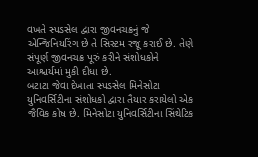વખતે સ્પડસેલ દ્વારા જીવનચક્રનું જે એન્જિનિયરિંગ છે તે સિસ્ટમ રજૂ કરાઈ છે. તેણે સંપૂર્ણ જીવનચક્ર પૂરું કરીને સંશોધકોને આશ્ચર્યમાં મુકી દીધા છે.
બટાટા જેવા દેખાતા સ્પડસેલ મિનેસોટા યુનિવર્સિટીના સંશોધકો દ્વારા તૈયાર કરાયેલો એક જૈવિક કોષ છે. મિનેસોટા યુનિવર્સિટીના સિંથેટિક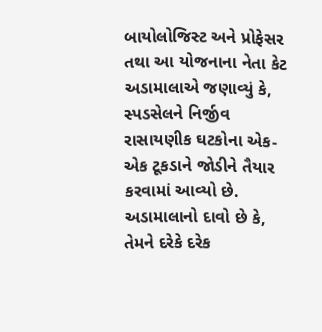બાયોલોજિસ્ટ અને પ્રોફેસર તથા આ યોજનાના નેતા કેટ અડામાલાએ જણાવ્યું કે, સ્પડસેલને નિર્જીવ રાસાયણીક ઘટકોના એક-એક ટૂકડાને જોડીને તૈયાર કરવામાં આવ્યો છે. અડામાલાનો દાવો છે કે, તેમને દરેકે દરેક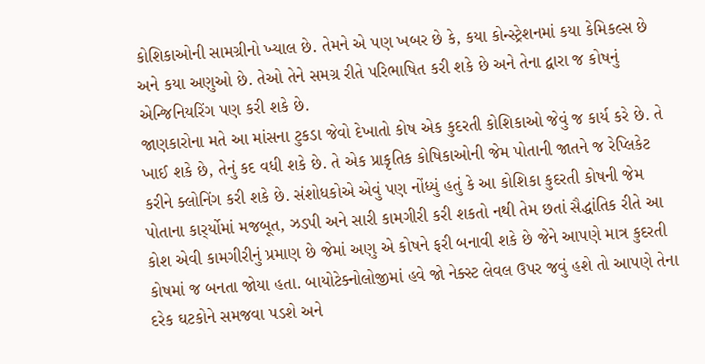કોશિકાઓની સામગ્રીનો ખ્યાલ છે. તેમને એ પણ ખબર છે કે, કયા કોન્સ્ટ્રેશનમાં કયા કેમિકલ્સ છે અને કયા અણુઓ છે. તેઓ તેને સમગ્ર રીતે પરિભાષિત કરી શકે છે અને તેના દ્વારા જ કોષનું એન્જિનિયરિંગ પણ કરી શકે છે.
જાણકારોના મતે આ માંસના ટુકડા જેવો દેખાતો કોષ એક કુદરતી કોશિકાઓ જેવું જ કાર્ય કરે છે. તે ખાઈ શકે છે, તેનું કદ વધી શકે છે. તે એક પ્રાકૃતિક કોષિકાઓની જેમ પોતાની જાતને જ રેપ્લિકેટ કરીને ક્લોનિંગ કરી શકે છે. સંશોધકોએ એવું પણ નોંધ્યું હતું કે આ કોશિકા કુદરતી કોષની જેમ પોતાના કાર્ર્યોમાં મજબૂત, ઝડપી અને સારી કામગીરી કરી શકતો નથી તેમ છતાં સૈદ્ધાંતિક રીતે આ કોશ એવી કામગીરીનું પ્રમાણ છે જેમાં અણુ એ કોષને ફરી બનાવી શકે છે જેને આપણે માત્ર કુદરતી કોષમાં જ બનતા જોયા હતા. બાયોટેક્નોલોજીમાં હવે જો નેક્સ્ટ લેવલ ઉપર જવું હશે તો આપણે તેના દરેક ઘટકોને સમજવા પડશે અને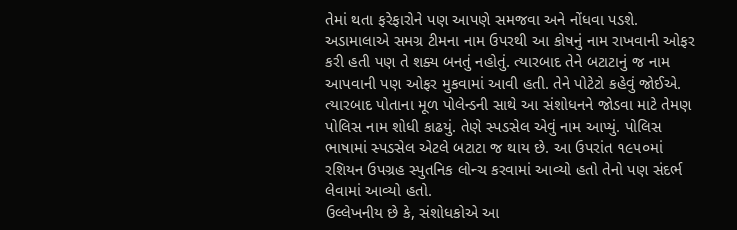તેમાં થતા ફરેફારોને પણ આપણે સમજવા અને નોંધવા પડશે.
અડામાલાએ સમગ્ર ટીમના નામ ઉપરથી આ કોષનું નામ રાખવાની ઓફર કરી હતી પણ તે શક્ય બનતું નહોતું. ત્યારબાદ તેને બટાટાનું જ નામ આપવાની પણ ઓફર મુકવામાં આવી હતી. તેને પોટેટો કહેવું જોઈએ. ત્યારબાદ પોતાના મૂળ પોલેન્ડની સાથે આ સંશોધનને જોડવા માટે તેમણ પોલિસ નામ શોધી કાઢયું. તેણે સ્પડસેલ એવું નામ આપ્યું. પોલિસ ભાષામાં સ્પડસેલ એટલે બટાટા જ થાય છે. આ ઉપરાંત ૧૯૫૦માં રશિયન ઉપગ્રહ સ્પુતનિક લોન્ચ કરવામાં આવ્યો હતો તેનો પણ સંદર્ભ લેવામાં આવ્યો હતો.
ઉલ્લેખનીય છે કે, સંશોધકોએ આ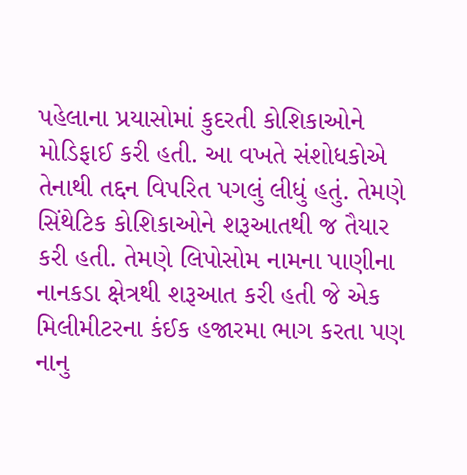પહેલાના પ્રયાસોમાં કુદરતી કોશિકાઓને મોડિફાઈ કરી હતી. આ વખતે સંશોધકોએ તેનાથી તદ્દન વિપરિત પગલું લીધું હતું. તેમણે સિંથેટિક કોશિકાઓને શરૂઆતથી જ તૈયાર કરી હતી. તેમણે લિપોસોમ નામના પાણીના નાનકડા ક્ષેત્રથી શરૂઆત કરી હતી જે એક મિલીમીટરના કંઈક હજારમા ભાગ કરતા પણ નાનુ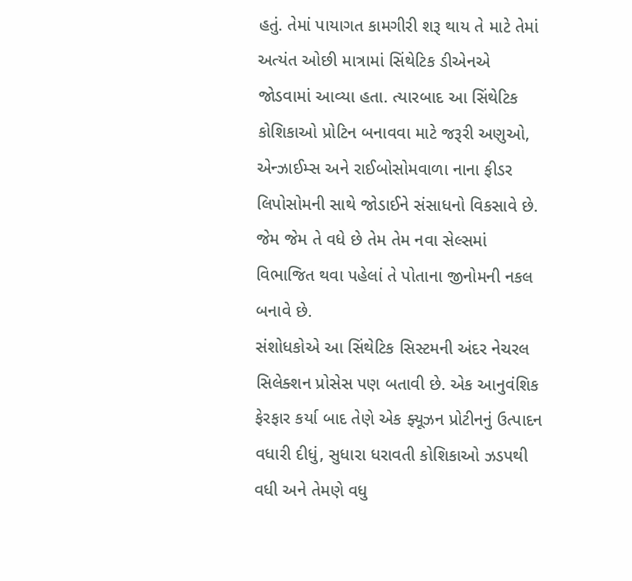હતું. તેમાં પાયાગત કામગીરી શરૂ થાય તે માટે તેમાં અત્યંત ઓછી માત્રામાં સિંથેટિક ડીએનએ જોડવામાં આવ્યા હતા. ત્યારબાદ આ સિંથેટિક કોશિકાઓ પ્રોટિન બનાવવા માટે જરૂરી અણુઓ, એન્ઝાઈમ્સ અને રાઈબોસોમવાળા નાના ફીડર લિપોસોમની સાથે જોડાઈને સંસાધનો વિકસાવે છે. જેમ જેમ તે વધે છે તેમ તેમ નવા સેલ્સમાં વિભાજિત થવા પહેલાં તે પોતાના જીનોમની નકલ બનાવે છે.
સંશોધકોએ આ સિંથેટિક સિસ્ટમની અંદર નેચરલ સિલેક્શન પ્રોસેસ પણ બતાવી છે. એક આનુવંશિક ફેરફાર કર્યા બાદ તેણે એક ફ્યૂઝન પ્રોટીનનું ઉત્પાદન વધારી દીધું, સુધારા ધરાવતી કોશિકાઓ ઝડપથી વધી અને તેમણે વધુ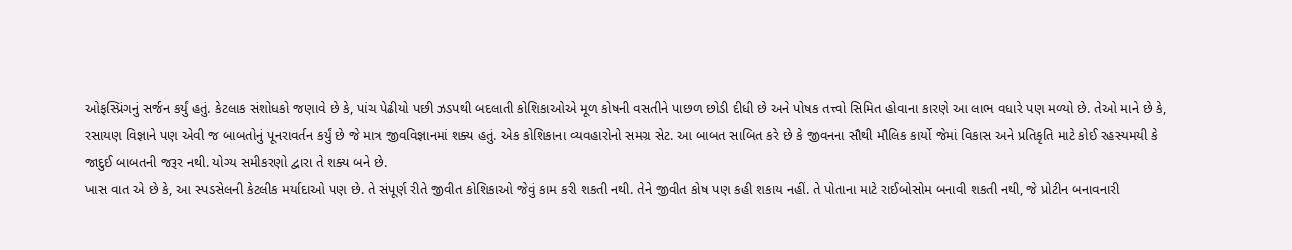ઓફસ્પ્રિંગનું સર્જન કર્યું હતું. કેટલાક સંશોધકો જણાવે છે કે, પાંચ પેઢીયો પછી ઝડપથી બદલાતી કોશિકાઓએ મૂળ કોષની વસતીને પાછળ છોડી દીધી છે અને પોષક તત્ત્વો સિમિત હોવાના કારણે આ લાભ વધારે પણ મળ્યો છે. તેઓ માને છે કે, રસાયણ વિજ્ઞાને પણ એવી જ બાબતોનું પૂનરાવર્તન કર્યું છે જે માત્ર જીવવિજ્ઞાનમાં શક્ય હતું. એક કોશિકાના વ્યવહારોનો સમગ્ર સેટ. આ બાબત સાબિત કરે છે કે જીવનના સૌથી મૌલિક કાર્યો જેમાં વિકાસ અને પ્રતિકૃતિ માટે કોઈ રહસ્યમયી કે જાદુઈ બાબતની જરૂર નથી. યોગ્ય સમીકરણો દ્વારા તે શક્ય બને છે.
ખાસ વાત એ છે કે, આ સ્પડસેલની કેટલીક મર્યાદાઓ પણ છે. તે સંપૂર્ણ રીતે જીવીત કોશિકાઓ જેવું કામ કરી શકતી નથી. તેને જીવીત કોષ પણ કહી શકાય નહીં. તે પોતાના માટે રાઈબોસોમ બનાવી શકતી નથી, જે પ્રોટીન બનાવનારી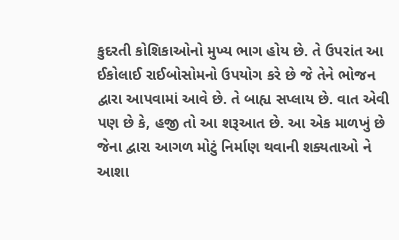કુદરતી કોશિકાઓનો મુખ્ય ભાગ હોય છે. તે ઉપરાંત આ ઈકોલાઈ રાઈબોસોમનો ઉપયોગ કરે છે જે તેને ભોજન દ્વારા આપવામાં આવે છે. તે બાહ્ય સપ્લાય છે. વાત એવી પણ છે કે, હજી તો આ શરૂઆત છે. આ એક માળખું છે જેના દ્વારા આગળ મોટું નિર્માણ થવાની શક્યતાઓ ને આશા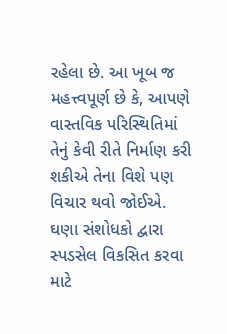રહેલા છે. આ ખૂબ જ મહત્ત્વપૂર્ણ છે કે, આપણે વાસ્તવિક પરિસ્થિતિમાં તેનું કેવી રીતે નિર્માણ કરી શકીએ તેના વિશે પણ વિચાર થવો જોઈએ. ઘણા સંશોધકો દ્વારા સ્પડસેલ વિકસિત કરવા માટે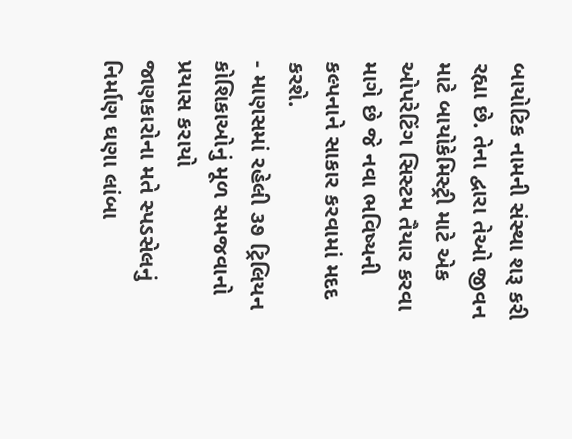બાયોટિક નામની સંસ્થા શરૂ કરી રહ્યા છે. તેના દ્વારા તેઓ જીવન માટે બાયોકેમિસ્ટ્રી માટે એક ઓપરેટિંગ સિસ્ટમ તૈયાર કરવા માગે છે જે નવા ભવિષ્યની કલ્પનાને સાકાર કરવામાં મદદ કરશે.
- માણસમાં રહેલી ૩૭ ટ્રિલિયન કોશિકાઓનું મૂળ સમજવાનો પ્રયાસ કરાયો
જાણકારોના મતે સ્પડસેલનું નિર્માણ ઘણા લાંબા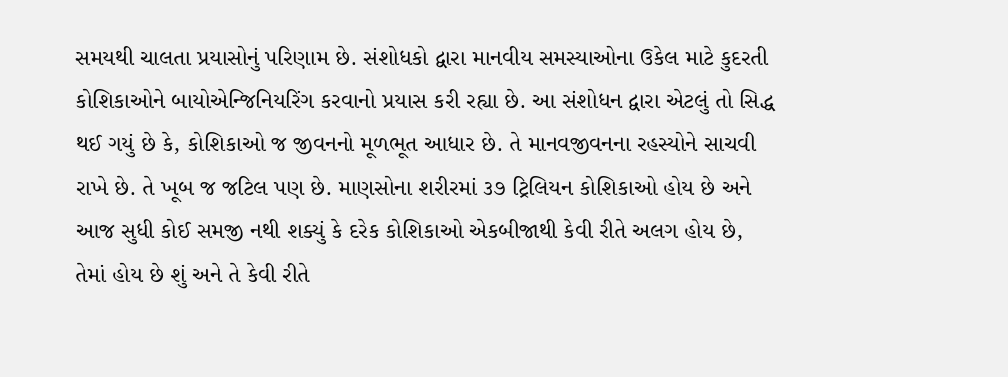સમયથી ચાલતા પ્રયાસોનું પરિણામ છે. સંશોધકો દ્વારા માનવીય સમસ્યાઓના ઉકેલ માટે કુદરતી કોશિકાઓને બાયોએન્જિનિયરિંગ કરવાનો પ્રયાસ કરી રહ્યા છે. આ સંશોધન દ્વારા એટલું તો સિદ્ધ થઈ ગયું છે કે, કોશિકાઓ જ જીવનનો મૂળભૂત આધાર છે. તે માનવજીવનના રહસ્યોને સાચવી રાખે છે. તે ખૂબ જ જટિલ પણ છે. માણસોના શરીરમાં ૩૭ ટ્રિલિયન કોશિકાઓ હોય છે અને આજ સુધી કોઈ સમજી નથી શક્યું કે દરેક કોશિકાઓ એકબીજાથી કેવી રીતે અલગ હોય છે, તેમાં હોય છે શું અને તે કેવી રીતે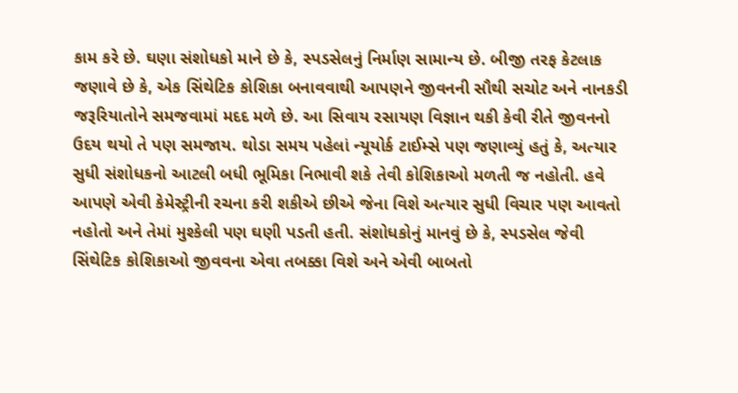કામ કરે છે. ઘણા સંશોધકો માને છે કે, સ્પડસેલનું નિર્માણ સામાન્ય છે. બીજી તરફ કેટલાક જણાવે છે કે, એક સિંથેટિક કોશિકા બનાવવાથી આપણને જીવનની સૌથી સચોટ અને નાનકડી જરૂરિયાતોને સમજવામાં મદદ મળે છે. આ સિવાય રસાયણ વિજ્ઞાન થકી કેવી રીતે જીવનનો ઉદય થયો તે પણ સમજાય. થોડા સમય પહેલાં ન્યૂયોર્ક ટાઈમ્સે પણ જણાવ્યું હતું કે, અત્યાર સુધી સંશોધકનો આટલી બધી ભૂમિકા નિભાવી શકે તેવી કોશિકાઓ મળતી જ નહોતી. હવે આપણે એવી કેમેસ્ટ્રીની રચના કરી શકીએ છીએ જેના વિશે અત્યાર સુધી વિચાર પણ આવતો નહોતો અને તેમાં મુશ્કેલી પણ ઘણી પડતી હતી. સંશોધકોનું માનવું છે કે, સ્પડસેલ જેવી સિંથેટિક કોશિકાઓ જીવવના એવા તબક્કા વિશે અને એવી બાબતો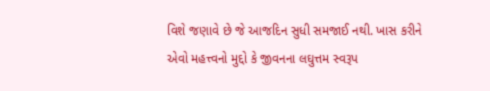વિશે જણાવે છે જે આજદિન સુધી સમજાઈ નથી. ખાસ કરીને એવો મહત્ત્વનો મુદ્દો કે જીવનના લઘુત્તમ સ્વરૂપ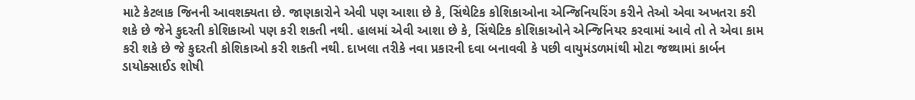માટે કેટલાક જિનની આવશક્યતા છે. જાણકારોને એવી પણ આશા છે કે, સિંથેટિક કોશિકાઓના એન્જિનિયરિંગ કરીને તેઓ એવા અખતરા કરી શકે છે જેને કુદરતી કોશિકાઓ પણ કરી શકતી નથી. હાલમાં એવી આશા છે કે, સિંથેટિક કોશિકાઓને એન્જિનિયર કરવામાં આવે તો તે એવા કામ કરી શકે છે જે કુદરતી કોશિકાઓ કરી શકતી નથી. દાખલા તરીકે નવા પ્રકારની દવા બનાવવી કે પછી વાયુમંડળમાંથી મોટા જથ્થામાં કાર્બન ડાયોક્સાઈડ શોષી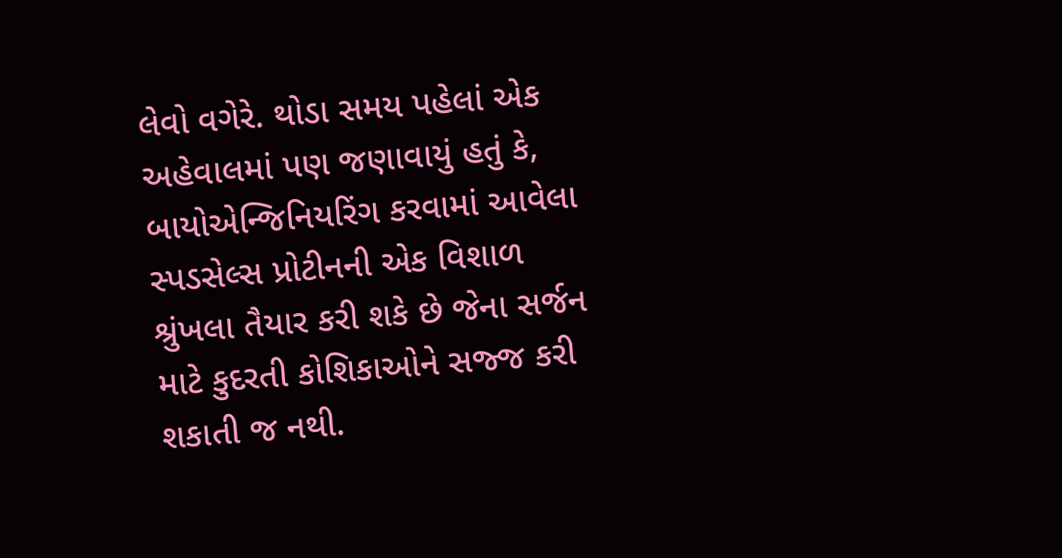લેવો વગેરે. થોડા સમય પહેલાં એક અહેવાલમાં પણ જણાવાયું હતું કે, બાયોએન્જિનિયરિંગ કરવામાં આવેલા સ્પડસેલ્સ પ્રોટીનની એક વિશાળ શ્રુંખલા તૈયાર કરી શકે છે જેના સર્જન માટે કુદરતી કોશિકાઓને સજ્જ કરી શકાતી જ નથી.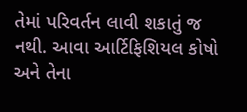તેમાં પરિવર્તન લાવી શકાતું જ નથી. આવા આર્ટિફિશિયલ કોષો અને તેના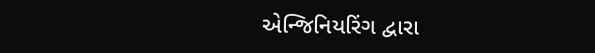એન્જિનિયરિંગ દ્વારા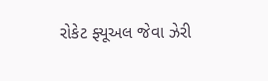રોકેટ ફ્યૂઅલ જેવા ઝેરી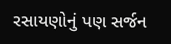રસાયણોનું પણ સર્જન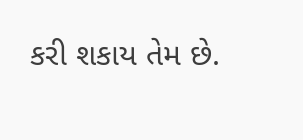કરી શકાય તેમ છે.